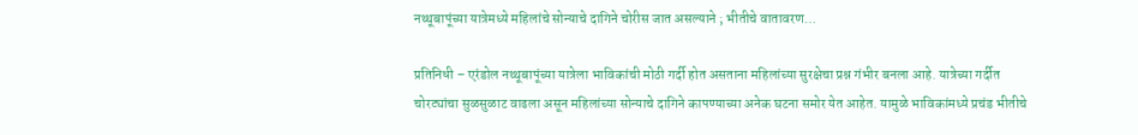नथ्थूबापूंच्या यात्रेमध्ये महिलांचे सोन्याचे दागिने चोरीस जात असल्याने ; भीतीचे वातावरण…

प्रतिनिधी – एरंडोल नथ्थूबापूंच्या यात्रेला भाविकांची मोठी गर्दी होत असताना महिलांच्या सुरक्षेचा प्रश्न गंभीर बनला आहे. यात्रेच्या गर्दीत चोरट्यांचा सुळसुळाट वाढला असून महिलांच्या सोन्याचे दागिने कापण्याच्या अनेक घटना समोर येत आहेत. यामुळे भाविकांमध्ये प्रचंड भीतीचे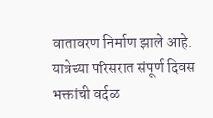वातावरण निर्माण झाले आहे.
यात्रेच्या परिसरात संपूर्ण दिवस भक्तांची वर्दळ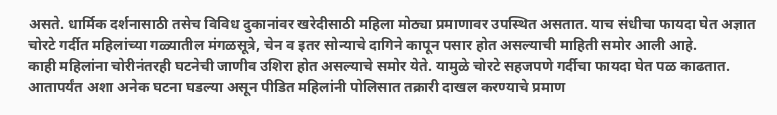असते. धार्मिक दर्शनासाठी तसेच विविध दुकानांवर खरेदीसाठी महिला मोठ्या प्रमाणावर उपस्थित असतात. याच संधीचा फायदा घेत अज्ञात चोरटे गर्दीत महिलांच्या गळ्यातील मंगळसूत्रे, चेन व इतर सोन्याचे दागिने कापून पसार होत असल्याची माहिती समोर आली आहे.
काही महिलांना चोरीनंतरही घटनेची जाणीव उशिरा होत असल्याचे समोर येते. यामुळे चोरटे सहजपणे गर्दीचा फायदा घेत पळ काढतात. आतापर्यंत अशा अनेक घटना घडल्या असून पीडित महिलांनी पोलिसात तक्रारी दाखल करण्याचे प्रमाण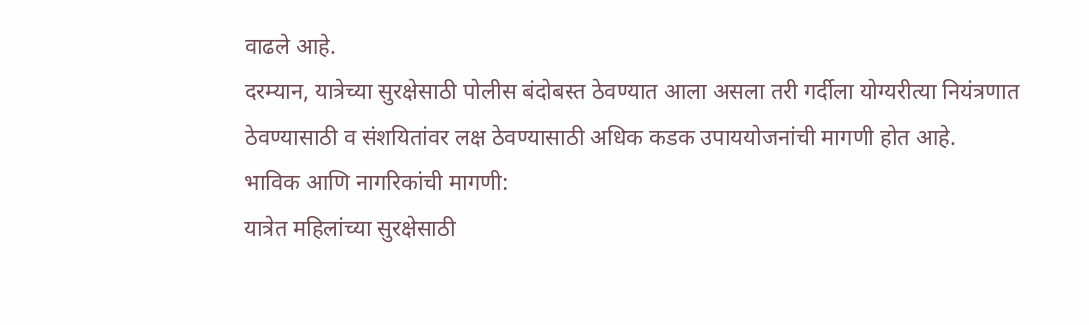वाढले आहे.
दरम्यान, यात्रेच्या सुरक्षेसाठी पोलीस बंदोबस्त ठेवण्यात आला असला तरी गर्दीला योग्यरीत्या नियंत्रणात ठेवण्यासाठी व संशयितांवर लक्ष ठेवण्यासाठी अधिक कडक उपाययोजनांची मागणी होत आहे.
भाविक आणि नागरिकांची मागणी:
यात्रेत महिलांच्या सुरक्षेसाठी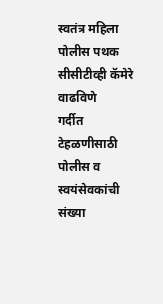स्वतंत्र महिला पोलीस पथक
सीसीटीव्ही कॅमेरे वाढविणे
गर्दीत टेहळणीसाठी पोलीस व स्वयंसेवकांची संख्या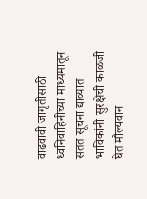वाढवावी जागृतीसाठी ध्वनिवाहिनीच्या माध्यमातून सतत सूचना द्याव्यात
भाविकांनी सुरक्षेची काळजी घेत मौल्यवान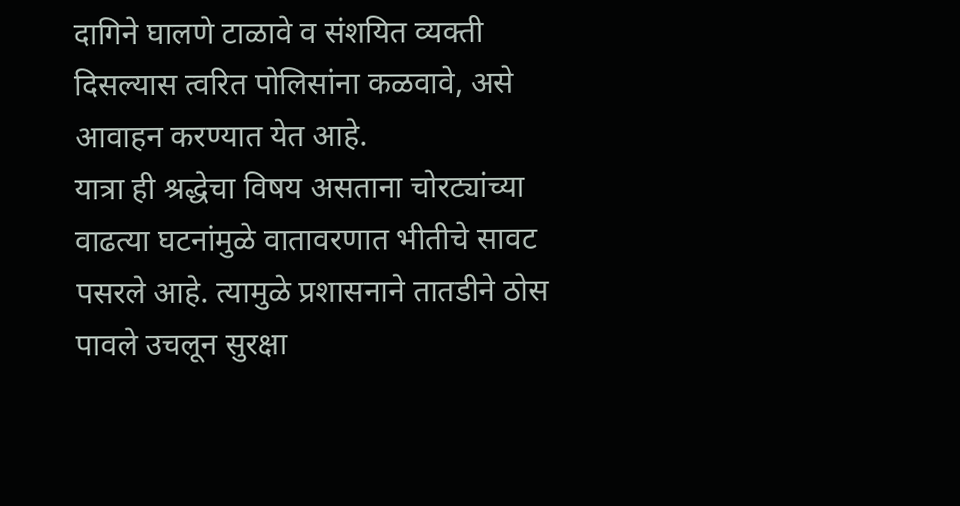दागिने घालणे टाळावे व संशयित व्यक्ती दिसल्यास त्वरित पोलिसांना कळवावे, असे आवाहन करण्यात येत आहे.
यात्रा ही श्रद्धेचा विषय असताना चोरट्यांच्या वाढत्या घटनांमुळे वातावरणात भीतीचे सावट पसरले आहे. त्यामुळे प्रशासनाने तातडीने ठोस पावले उचलून सुरक्षा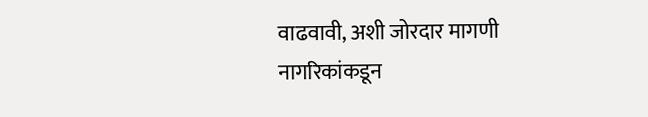वाढवावी, अशी जोरदार मागणी नागरिकांकडून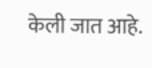केली जात आहे.